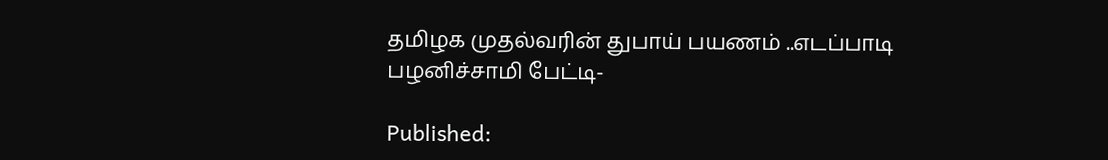தமிழக முதல்வரின் துபாய் பயணம் ..எடப்பாடி பழனிச்சாமி பேட்டி-

Published: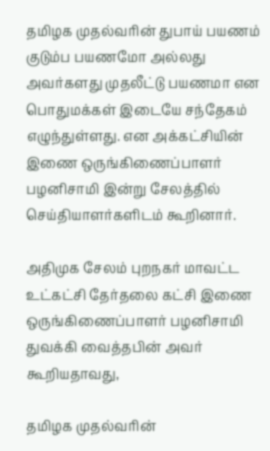தமிழக முதல்வரின் துபாய் பயணம் குடும்ப பயணமோ அல்லது அவர்களது முதலீட்டு பயணமா என பொதுமக்கள் இடையே சந்தேகம் எழுந்துள்ளது. என அக்கட்சியின் இணை ஒருங்கிணைப்பாளர் பழனிசாமி இன்று சேலத்தில் செய்தியாளர்களிடம் கூறினார்.

அதிமுக சேலம் புறநகர் மாவட்ட உட்கட்சி தேர்தலை கட்சி இணை ஒருங்கிணைப்பாளர் பழனிசாமி துவக்கி வைத்தபின் அவர் கூறியதாவது,

தமிழக முதல்வரின்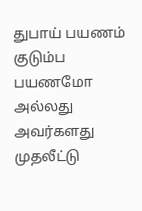துபாய் பயணம் குடும்ப பயணமோ அல்லது அவர்களது முதலீட்டு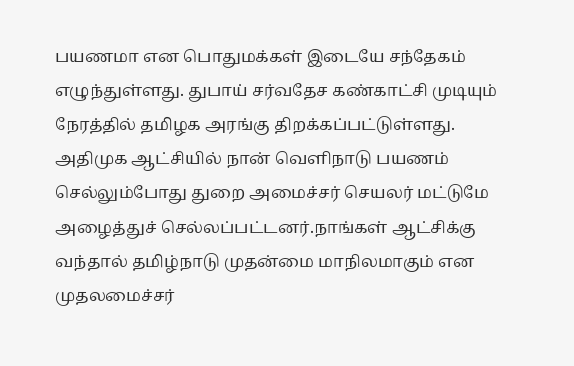பயணமா என பொதுமக்கள் இடையே சந்தேகம் எழுந்துள்ளது. துபாய் சர்வதேச கண்காட்சி முடியும் நேரத்தில் தமிழக அரங்கு திறக்கப்பட்டுள்ளது.
அதிமுக ஆட்சியில் நான் வெளிநாடு பயணம் செல்லும்போது துறை அமைச்சர் செயலர் மட்டுமே அழைத்துச் செல்லப்பட்டனர்.நாங்கள் ஆட்சிக்கு வந்தால் தமிழ்நாடு முதன்மை மாநிலமாகும் என முதலமைச்சர்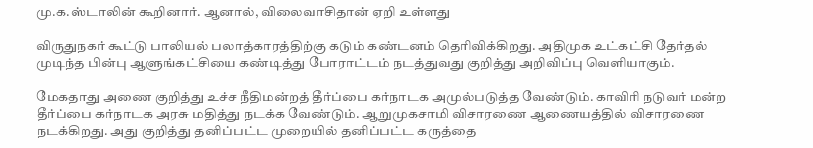மு.க.ஸ்டாலின் கூறினார். ஆனால், விலைவாசிதான் ஏறி உள்ளது

விருதுநகர் கூட்டு பாலியல் பலாத்காரத்திற்கு கடும் கண்டனம் தெரிவிக்கிறது. அதிமுக உட்கட்சி தேர்தல் முடிந்த பின்பு ஆளுங்கட்சியை கண்டித்து போராட்டம் நடத்துவது குறித்து அறிவிப்பு வெளியாகும்.

மேகதாது அணை குறித்து உச்ச நீதிமன்றத் தீர்ப்பை கர்நாடக அமுல்படுத்த வேண்டும். காவிரி நடுவர் மன்ற தீர்ப்பை கர்நாடக அரசு மதித்து நடக்க வேண்டும். ஆறுமுகசாமி விசாரணை ஆணையத்தில் விசாரணை நடக்கிறது. அது குறித்து தனிப்பட்ட முறையில் தனிப்பட்ட கருத்தை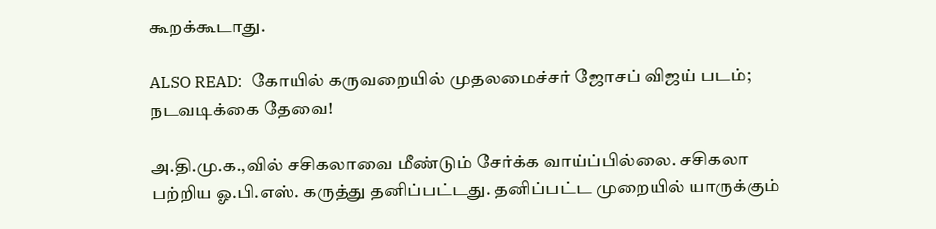கூறக்கூடாது.

ALSO READ:  கோயில் கருவறையில் முதலமைச்சர் ஜோசப் விஜய் படம்; நடவடிக்கை தேவை!

அ.தி.மு.க.,வில் சசிகலாவை மீண்டும் சேர்க்க வாய்ப்பில்லை. சசிகலா பற்றிய ஓ.பி.எஸ். கருத்து தனிப்பட்டது. தனிப்பட்ட முறையில் யாருக்கும்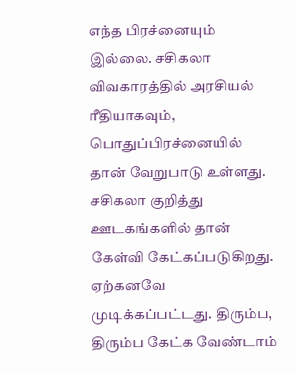எந்த பிரச்னையும் இல்லை. சசிகலா விவகாரத்தில் அரசியல் ரீதியாகவும், பொதுப்பிரச்னையில் தான் வேறுபாடு உள்ளது. சசிகலா குறித்து ஊடகங்களில் தான் கேள்வி கேட்கப்படுகிறது. ஏற்கனவே முடிக்கப்பட்டது. திரும்ப, திரும்ப கேட்க வேண்டாம்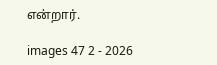என்றார்.

images 47 2 - 2026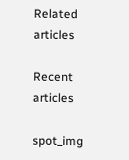Related articles

Recent articles

spot_img